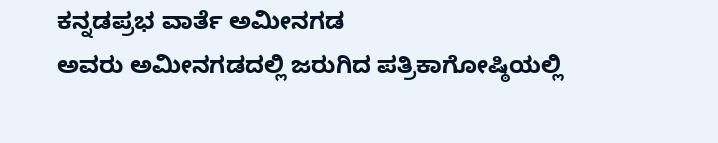ಕನ್ನಡಪ್ರಭ ವಾರ್ತೆ ಅಮೀನಗಡ
ಅವರು ಅಮೀನಗಡದಲ್ಲಿ ಜರುಗಿದ ಪತ್ರಿಕಾಗೋಷ್ಠಿಯಲ್ಲಿ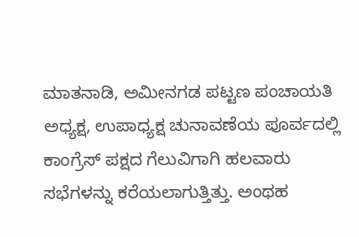ಮಾತನಾಡಿ, ಅಮೀನಗಡ ಪಟ್ಟಣ ಪಂಚಾಯತಿ ಅಧ್ಯಕ್ಷ, ಉಪಾಧ್ಯಕ್ಷ ಚುನಾವಣೆಯ ಪೂರ್ವದಲ್ಲಿ ಕಾಂಗ್ರೆಸ್ ಪಕ್ಷದ ಗೆಲುವಿಗಾಗಿ ಹಲವಾರು ಸಭೆಗಳನ್ನು ಕರೆಯಲಾಗುತ್ತಿತ್ತು. ಅಂಥಹ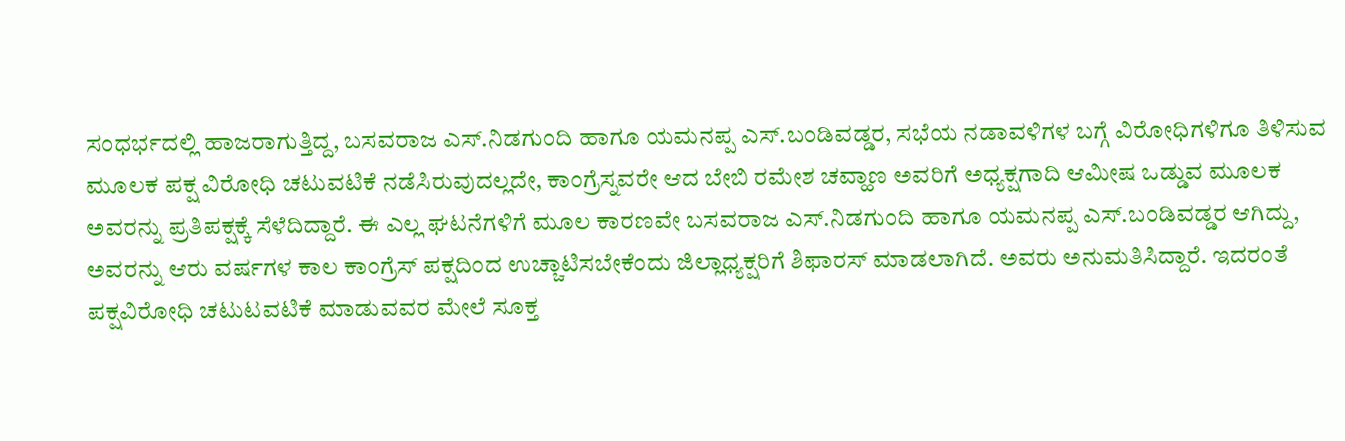ಸಂಧರ್ಭದಲ್ಲಿ ಹಾಜರಾಗುತ್ತಿದ್ದ, ಬಸವರಾಜ ಎಸ್.ನಿಡಗುಂದಿ ಹಾಗೂ ಯಮನಪ್ಪ ಎಸ್.ಬಂಡಿವಡ್ಡರ, ಸಭೆಯ ನಡಾವಳಿಗಳ ಬಗ್ಗೆ ವಿರೋಧಿಗಳಿಗೂ ತಿಳಿಸುವ ಮೂಲಕ ಪಕ್ಷ ವಿರೋಧಿ ಚಟುವಟಿಕೆ ನಡೆಸಿರುವುದಲ್ಲದೇ, ಕಾಂಗ್ರೆಸ್ನವರೇ ಆದ ಬೇಬಿ ರಮೇಶ ಚವ್ಹಾಣ ಅವರಿಗೆ ಅಧ್ಯಕ್ಷಗಾದಿ ಆಮೀಷ ಒಡ್ಡುವ ಮೂಲಕ ಅವರನ್ನು ಪ್ರತಿಪಕ್ಷಕ್ಕೆ ಸೆಳೆದಿದ್ದಾರೆ. ಈ ಎಲ್ಲ ಘಟನೆಗಳಿಗೆ ಮೂಲ ಕಾರಣವೇ ಬಸವರಾಜ ಎಸ್.ನಿಡಗುಂದಿ ಹಾಗೂ ಯಮನಪ್ಪ ಎಸ್.ಬಂಡಿವಡ್ಡರ ಆಗಿದ್ದು, ಅವರನ್ನು ಆರು ವರ್ಷಗಳ ಕಾಲ ಕಾಂಗ್ರೆಸ್ ಪಕ್ಷದಿಂದ ಉಚ್ಚಾಟಿಸಬೇಕೆಂದು ಜಿಲ್ಲಾಧ್ಯಕ್ಷರಿಗೆ ಶಿಫಾರಸ್ ಮಾಡಲಾಗಿದೆ. ಅವರು ಅನುಮತಿಸಿದ್ದಾರೆ. ಇದರಂತೆ ಪಕ್ಷವಿರೋಧಿ ಚಟುಟವಟಿಕೆ ಮಾಡುವವರ ಮೇಲೆ ಸೂಕ್ತ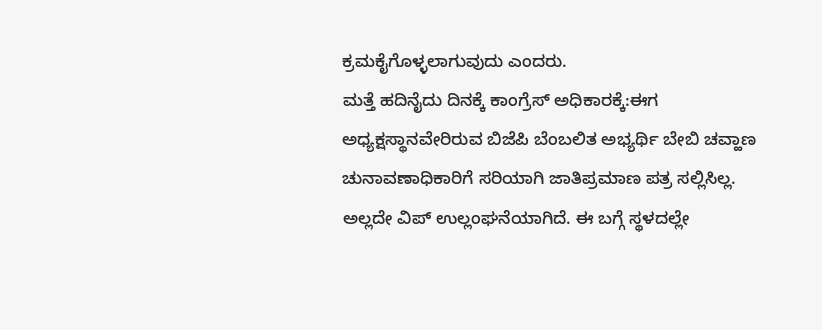ಕ್ರಮಕೈಗೊಳ್ಳಲಾಗುವುದು ಎಂದರು.
ಮತ್ತೆ ಹದಿನೈದು ದಿನಕ್ಕೆ ಕಾಂಗ್ರೆಸ್ ಅಧಿಕಾರಕ್ಕೆ:ಈಗ ಅಧ್ಯಕ್ಷಸ್ಥಾನವೇರಿರುವ ಬಿಜೆಪಿ ಬೆಂಬಲಿತ ಅಭ್ಯರ್ಥಿ ಬೇಬಿ ಚವ್ಹಾಣ ಚುನಾವಣಾಧಿಕಾರಿಗೆ ಸರಿಯಾಗಿ ಜಾತಿಪ್ರಮಾಣ ಪತ್ರ ಸಲ್ಲಿಸಿಲ್ಲ. ಅಲ್ಲದೇ ವಿಪ್ ಉಲ್ಲಂಘನೆಯಾಗಿದೆ. ಈ ಬಗ್ಗೆ ಸ್ಥಳದಲ್ಲೇ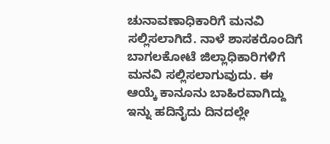ಚುನಾವಣಾಧಿಕಾರಿಗೆ ಮನವಿ ಸಲ್ಲಿಸಲಾಗಿದೆ. ನಾಳೆ ಶಾಸಕರೊಂದಿಗೆ ಬಾಗಲಕೋಟೆ ಜಿಲ್ಲಾಧಿಕಾರಿಗಳಿಗೆ ಮನವಿ ಸಲ್ಲಿಸಲಾಗುವುದು. ಈ ಆಯ್ಕೆ ಕಾನೂನು ಬಾಹಿರವಾಗಿದ್ದು ಇನ್ನು ಹದಿನೈದು ದಿನದಲ್ಲೇ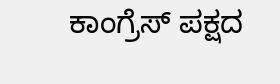ಕಾಂಗ್ರೆಸ್ ಪಕ್ಷದ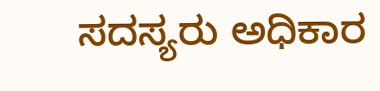ಸದಸ್ಯರು ಅಧಿಕಾರ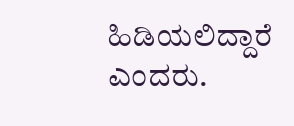ಹಿಡಿಯಲಿದ್ದಾರೆ ಎಂದರು.